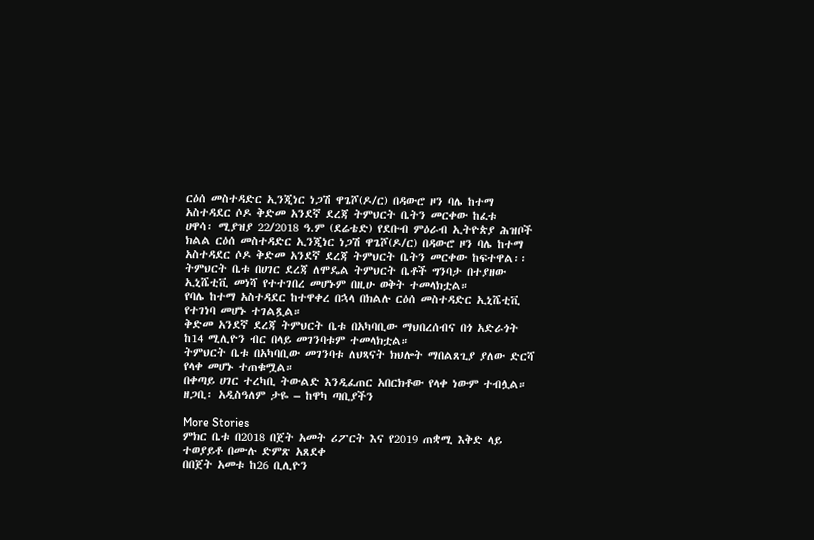ርዕሰ መስተዳድር ኢንጂነር ነጋሽ ዋጌሾ(ዶ/ር) በዳውሮ ዞን ባሌ ከተማ አስተዳደር ሶዶ ቅድመ አንደኛ ደረጃ ትምህርት ቤትን መርቀው ከፈቱ
ሀዋሳ፡ ሚያዝያ 22/2018 ዓ.ም (ደሬቴድ) የደቡብ ምዕራብ ኢትዮጵያ ሕዝቦች ክልል ርዕሰ መስተዳድር ኢንጂነር ነጋሽ ዋጌሾ(ዶ/ር) በዳውሮ ዞን ባሌ ከተማ አስተዳደር ሶዶ ቅድመ አንደኛ ደረጃ ትምህርት ቤትን መርቀው ከፍተዋል፡፡
ትምህርት ቤቱ በሀገር ደረጃ ለሞዴል ትምህርት ቤቶች ግንባታ በተያዘው ኢኒሼቲቪ መነሻ የተተገበረ መሆኑም በዚሁ ወቅት ተመላክቷል።
የባሌ ከተማ አስተዳደር ከተዋቀረ በኋላ በክልሉ ርዕሰ መስተዳድር ኢኒሼቲቪ የተገነባ መሆኑ ተገልጿል።
ቅድመ አንደኛ ደረጃ ትምህርት ቤቱ በአካባቢው ማህበረሰብና በጎ አድራጎት ከ14 ሚሊዮን ብር በላይ መገንባቱም ተመላክቷል።
ትምህርት ቤቱ በአካባቢው መገንባቱ ለህጻናት ክህሎት ማበልጸጊያ ያለው ድርሻ የላቀ መሆኑ ተጠቁሟል።
በቀጣይ ሀገር ተረካቢ ትውልድ እንዲፈጠር አበርክቶው የላቀ ነውም ተብሏል።
ዘጋቢ፡ አዲስዓለም ታዬ – ከዋካ ጣቢያችን

More Stories
ምክር ቤቱ በ2018 በጀት አመት ሪፖርት እና የ2019 ጠቋሚ እቅድ ላይ ተወያይቶ በሙሉ ድምጽ አጸደቀ
በበጀት አመቱ ከ26 ቢሊዮን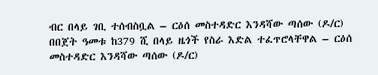ብር በላይ ገቢ ተሰብስቧል – ርዕሰ መስተዳድር እንዳሻው ጣሰው (ዶ/ር)
በበጀት ዓመቱ ከ379 ሺ በላይ ዜጎች የስራ እድል ተፈጥሮላቸዋል – ርዕሰ መስተዳድር እንዳሻው ጣሰው (ዶ/ር)